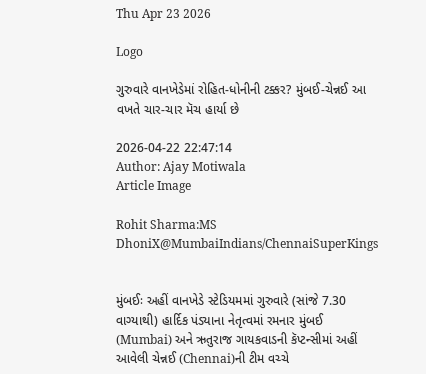Thu Apr 23 2026

Logo

ગુરુવારે વાનખેડેમાં રોહિત-ધોનીની ટક્કર? મુંબઈ-ચેન્નઈ આ વખતે ચાર-ચાર મૅચ હાર્યા છે

2026-04-22 22:47:14
Author: Ajay Motiwala
Article Image

Rohit Sharma:MS DhoniX@MumbaiIndians/ChennaiSuperKings


મુંબઈઃ અહીં વાનખેડે સ્ટેડિયમમાં ગુરુવારે (સાંજે 7.30 વાગ્યાથી) હાર્દિક પંડ્યાના નેતૃત્વમાં રમનાર મુંબઈ (Mumbai) અને ઋતુરાજ ગાયકવાડની કૅપ્ટન્સીમાં અહીં આવેલી ચેન્નઈ (Chennai)ની ટીમ વચ્ચે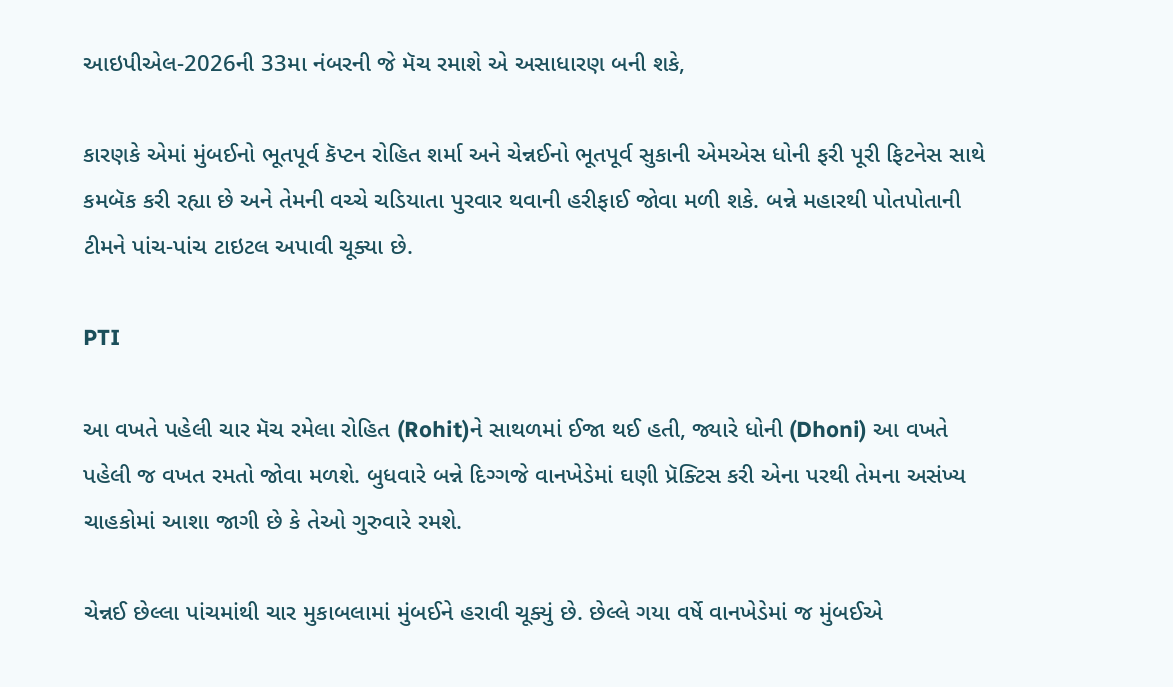આઇપીએલ-2026ની 33મા નંબરની જે મૅચ રમાશે એ અસાધારણ બની શકે,

કારણકે એમાં મુંબઈનો ભૂતપૂર્વ કૅપ્ટન રોહિત શર્મા અને ચેન્નઈનો ભૂતપૂર્વ સુકાની એમએસ ધોની ફરી પૂરી ફિટનેસ સાથે કમબૅક કરી રહ્યા છે અને તેમની વચ્ચે ચડિયાતા પુરવાર થવાની હરીફાઈ જોવા મળી શકે. બન્ને મહારથી પોતપોતાની ટીમને પાંચ-પાંચ ટાઇટલ અપાવી ચૂક્યા છે.

PTI

આ વખતે પહેલી ચાર મૅચ રમેલા રોહિત (Rohit)ને સાથળમાં ઈજા થઈ હતી, જ્યારે ધોની (Dhoni) આ વખતે પહેલી જ વખત રમતો જોવા મળશે. બુધવારે બન્ને દિગ્ગજે વાનખેડેમાં ઘણી પ્રૅક્ટિસ કરી એના પરથી તેમના અસંખ્ય ચાહકોમાં આશા જાગી છે કે તેઓ ગુરુવારે રમશે.

ચેન્નઈ છેલ્લા પાંચમાંથી ચાર મુકાબલામાં મુંબઈને હરાવી ચૂક્યું છે. છેલ્લે ગયા વર્ષે વાનખેડેમાં જ મુંબઈએ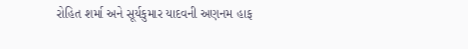રોહિત શર્મા અને સૂર્યકુમાર યાદવની અણનમ હાફ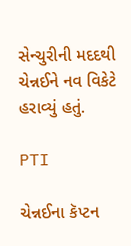સેન્ચુરીની મદદથી ચેન્નઈને નવ વિકેટે હરાવ્યું હતું.

PTI

ચેન્નઈના કૅપ્ટન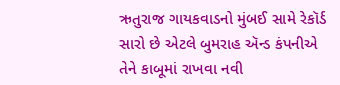ઋતુરાજ ગાયકવાડનો મુંબઈ સામે રેકૉર્ડ સારો છે એટલે બુમરાહ ઍન્ડ કંપનીએ તેને કાબૂમાં રાખવા નવી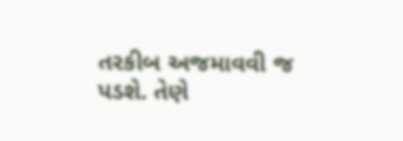તરકીબ અજમાવવી જ પડશે. તેણે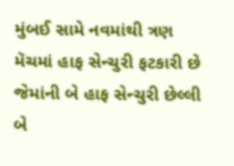મુંબઈ સામે નવમાંથી ત્રણ મૅચમાં હાફ સેન્ચુરી ફટકારી છે જેમાંની બે હાફ સેન્ચુરી છેલ્લી બે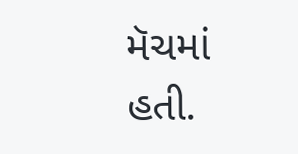મૅચમાં હતી.